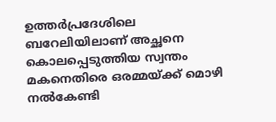ഉത്തർപ്രദേശിലെ ബറേലിയിലാണ് അച്ഛനെ കൊലപ്പെടുത്തിയ സ്വന്തം മകനെതിരെ ഒരമ്മയ്ക്ക് മൊഴി നൽകേണ്ടി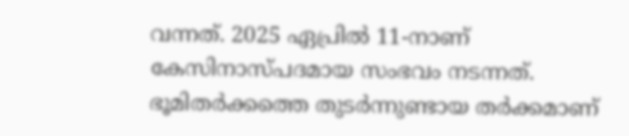വന്നത്. 2025 ഏപ്രിൽ 11-നാണ് കേസിനാസ്പദമായ സംഭവം നടന്നത്. ഭൂമിതർക്കത്തെ തുടർന്നുണ്ടായ തർക്കമാണ്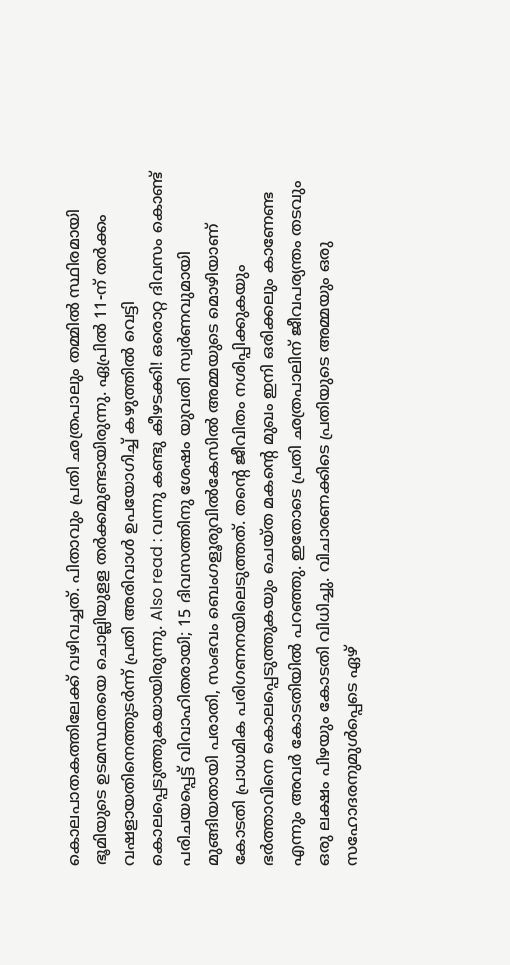കൊലപാതകത്തിലേക്ക് വഴിവച്ചത്. പിതാവും പ്രതി ഛത്രപാലും തമ്മിൽ സ്ഥിരമായി ഭൂമിയുടെ ഉടമസ്ഥതയെ ചൊല്ലിയുളള തർക്കമുണ്ടായിരുന്നു. ഏപ്രിൽ 11-ന് തർക്കം വഷളായതിനെത്തുടർന്ന് പ്രതി അരിവാൾ ഉപയോഗിച്ച് കഴുത്തിൽ വെട്ടി കൊലപ്പെടുത്തുകയായിരുന്നു. Also read : വന്നു കണ്ടു കീ‍ഴടക്കി! ഒരൊറ്റ ദിവസം കൊണ്ട് പരിചയപ്പെട്ട് വിവാഹിതരായി; 15 ദിവസത്തിനു ശേഷം യുവതി സ്വർണവുമായി മുങ്ങിയതായി പരാതി, സംഭവം ബെംഗളൂരുവിൽകേസിൽ അമ്മയുടെ മൊഴിയാണ് കോടതി പ്രാധമിക പരിഗണനയിലെടുത്തത്. തന്റെ ജീവിതം നശിപ്പിക്കുകയും ഭർത്താവിനെ കൊലപ്പെടുത്തുകയും ചെയ്ത മകന്റെ മുഖം ഇനി ഒരിക്കലും കാണേണ്ട എന്നും അവർ കോടതിയിൽ പറഞ്ഞു. ഇതോടെ പ്രതി ഛത്രപാലിന് ജീവപര്യന്തം തടവും ഒരു ലക്ഷം പിഴയും കോടതി വിധിച്ചു. വിചാരണക്കിടെ പ്രതിയുടെ അമ്മയും ഒരു സഹോദരനുമുൾപ്പെടെ ഏഴ്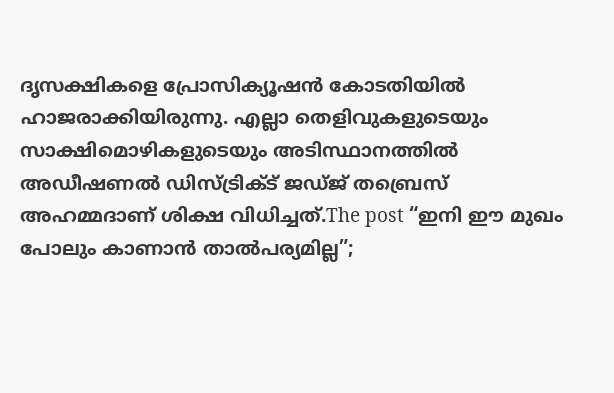ദൃസക്ഷികളെ പ്രോസിക്യൂഷൻ കോടതിയിൽ ഹാജരാക്കിയിരുന്നു. എല്ലാ തെളിവുകളുടെയും സാക്ഷിമൊഴികളുടെയും അടിസ്ഥാനത്തിൽ അഡീഷണൽ ഡിസ്ട്രിക്ട് ജഡ്ജ് തബ്രെസ് അഹമ്മദാണ് ശിക്ഷ വിധിച്ചത്.The post “ഇനി ഈ മുഖം പോലും കാണാൻ താൽപര്യമില്ല”;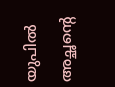യുപിൽ അച്ഛന്റെ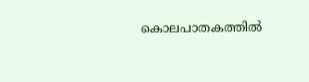കൊലപാതകത്തിൽ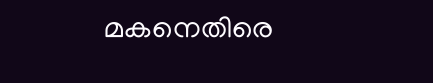മകനെതിരെ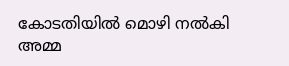കോടതിയിൽ മൊഴി നൽകി അമ്മ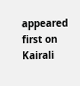appeared first on Kairali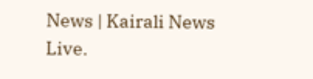News | Kairali News Live.